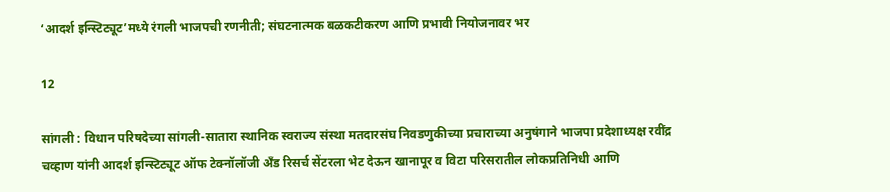‘आदर्श इन्स्टिट्यूट’मध्ये रंगली भाजपची रणनीती; संघटनात्मक बळकटीकरण आणि प्रभावी नियोजनावर भर

12

सांगली : विधान परिषदेच्या सांगली-सातारा स्थानिक स्वराज्य संस्था मतदारसंघ निवडणुकीच्या प्रचाराच्या अनुषंगाने भाजपा प्रदेशाध्यक्ष रवींद्र चव्हाण यांनी आदर्श इन्स्टिट्यूट ऑफ टेक्नॉलॉजी अँड रिसर्च सेंटरला भेट देऊन खानापूर व विटा परिसरातील लोकप्रतिनिधी आणि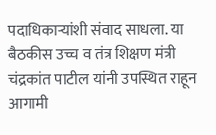पदाधिकाऱ्यांशी संवाद साधला. या बैठकीस उच्च व तंत्र शिक्षण मंत्री चंद्रकांत पाटील यांनी उपस्थित राहून आगामी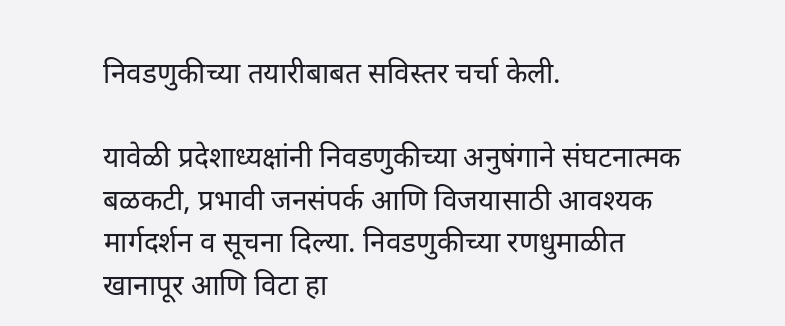निवडणुकीच्या तयारीबाबत सविस्तर चर्चा केली.

यावेळी प्रदेशाध्यक्षांनी निवडणुकीच्या अनुषंगाने संघटनात्मक बळकटी, प्रभावी जनसंपर्क आणि विजयासाठी आवश्यक मार्गदर्शन व सूचना दिल्या. निवडणुकीच्या रणधुमाळीत खानापूर आणि विटा हा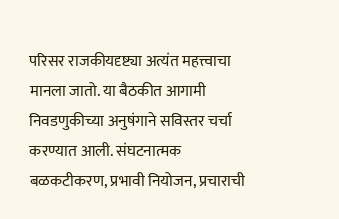परिसर राजकीयदृष्ट्या अत्यंत महत्त्वाचा मानला जातो. या बैठकीत आगामी निवडणुकीच्या अनुषंगाने सविस्तर चर्चा करण्यात आली. संघटनात्मक बळकटीकरण, प्रभावी नियोजन, प्रचाराची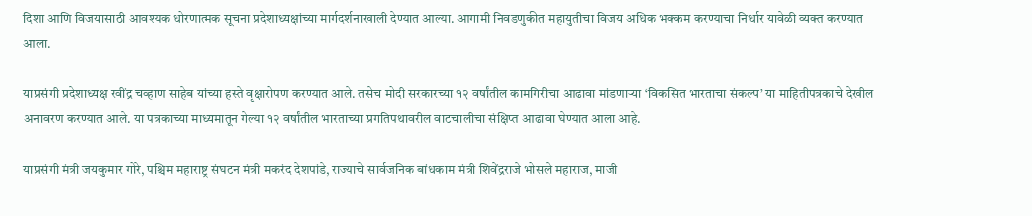दिशा आणि विजयासाठी आवश्यक धोरणात्मक सूचना प्रदेशाध्यक्षांच्या मार्गदर्शनाखाली देण्यात आल्या. आगामी निवडणुकीत महायुतीचा विजय अधिक भक्कम करण्याचा निर्धार यावेळी व्यक्त करण्यात आला.

याप्रसंगी प्रदेशाध्यक्ष रवींद्र चव्हाण साहेब यांच्या हस्ते वृक्षारोपण करण्यात आले. तसेच मोदी सरकारच्या १२ वर्षांतील कामगिरीचा आढावा मांडणाऱ्या ‘विकसित भारताचा संकल्प’ या माहितीपत्रकाचे देखील अनावरण करण्यात आले. या पत्रकाच्या माध्यमातून गेल्या १२ वर्षांतील भारताच्या प्रगतिपथावरील वाटचालीचा संक्षिप्त आढावा घेण्यात आला आहे.

याप्रसंगी मंत्री जयकुमार गोरे, पश्चिम महाराष्ट्र संघटन मंत्री मकरंद देशपांडे, राज्याचे सार्वजनिक बांधकाम मंत्री शिवेंद्रराजे भोसले महाराज, माजी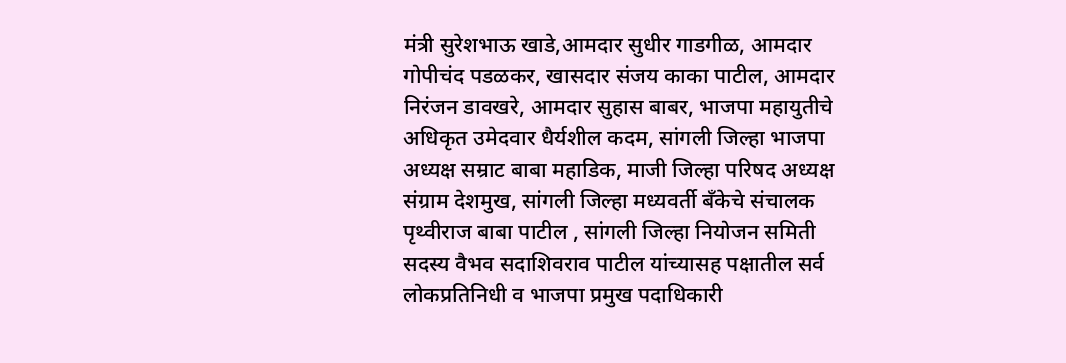मंत्री सुरेशभाऊ खाडे,आमदार सुधीर गाडगीळ, आमदार गोपीचंद पडळकर, खासदार संजय काका पाटील, आमदार निरंजन डावखरे, आमदार सुहास बाबर, भाजपा महायुतीचे अधिकृत उमेदवार धैर्यशील कदम, सांगली जिल्हा भाजपा अध्यक्ष सम्राट बाबा महाडिक, माजी जिल्हा परिषद अध्यक्ष संग्राम देशमुख, सांगली जिल्हा मध्यवर्ती बँकेचे संचालक पृथ्वीराज बाबा पाटील , सांगली जिल्हा नियोजन समिती सदस्य वैभव सदाशिवराव पाटील यांच्यासह पक्षातील सर्व लोकप्रतिनिधी व भाजपा प्रमुख पदाधिकारी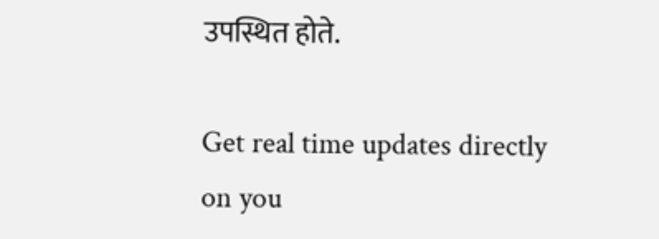उपस्थित होते.

Get real time updates directly on you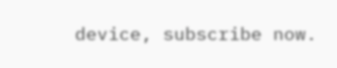device, subscribe now.